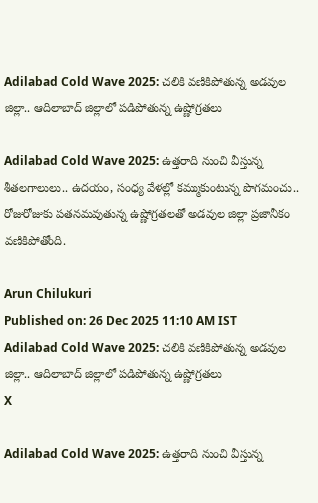Adilabad Cold Wave 2025: చలికి వణికిపోతున్న అడవుల జిల్లా.. ఆదిలాబాద్‌ జిల్లాలో పడిపోతున్న ఉష్ణోగ్రతలు

Adilabad Cold Wave 2025: ఉత్తరాది నుంచి వీస్తున్న శీతలగాలులు.. ఉదయం, సంధ్య వేళల్లో కమ్ముకుంటున్న పొగమంచు.. రోజురోజుకు పతనమవుతున్న ఉష్ణోగ్రతలతో అడవుల జిల్లా ప్రజానీకం వణికిపోతోంది.

Arun Chilukuri
Published on: 26 Dec 2025 11:10 AM IST
Adilabad Cold Wave 2025: చలికి వణికిపోతున్న అడవుల జిల్లా.. ఆదిలాబాద్‌ జిల్లాలో పడిపోతున్న ఉష్ణోగ్రతలు
X

Adilabad Cold Wave 2025: ఉత్తరాది నుంచి వీస్తున్న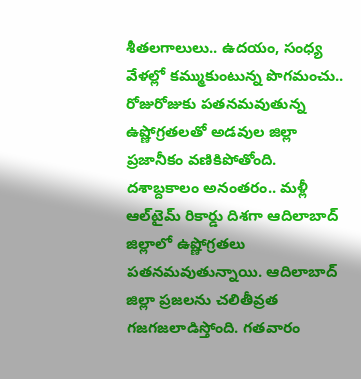శీతలగాలులు.. ఉదయం, సంధ్య వేళల్లో కమ్ముకుంటున్న పొగమంచు.. రోజురోజుకు పతనమవుతున్న ఉష్ణోగ్రతలతో అడవుల జిల్లా ప్రజానీకం వణికిపోతోంది. దశాబ్దకాలం అనంతరం.. మళ్లీ ఆల్‌టైమ్‌ రికార్డు దిశగా ఆదిలాబాద్ జిల్లాలో ఉష్ణోగ్రతలు పతనమవుతున్నాయి. ఆదిలాబాద్ జిల్లా ప్రజలను చలితీవ్రత గజగజలాడిస్తోంది. గతవారం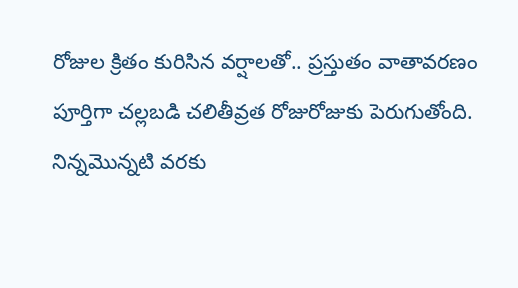రోజుల క్రితం కురిసిన వర్షాలతో.. ప్రస్తుతం వాతావరణం పూర్తిగా చల్లబడి చలితీవ్రత రోజురోజుకు పెరుగుతోంది. నిన్నమొన్నటి వరకు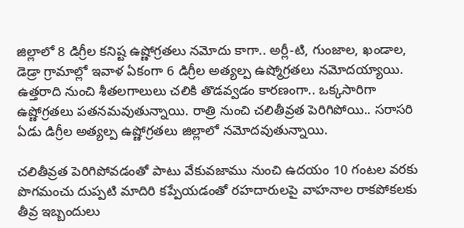జిల్లాలో 8 డిగ్రీల కనిష్ట ఉష్ణోగ్రతలు నమోదు కాగా.. అర్లీ-టి, గుంజాల, ఖండాల, డెడ్రా గ్రామాల్లో ఇవాళ ఏకంగా 6 డిగ్రీల అత్యల్ప ఉష్మోగ్రతలు నమోదయ్యాయి. ఉత్తరాది నుంచి శీతలగాలులు చలికి తొడవ్వడం కారణంగా.. ఒక్కసారిగా ఉష్ణోగ్రతలు పతనమవుతున్నాయి. రాత్రి నుంచి చలితీవ్రత పెరిగిపోయి.. సరాసరి ఏడు డిగ్రీల అత్యల్ప ఉష్ణోగ్రతలు జిల్లాలో నమోదవుతున్నాయి.

చలితీవ్రత పెరిగిపోవడంతో పాటు వేకువజాము నుంచి ఉదయం 10 గంటల వరకు పొగమంచు దుప్పటి మాదిరి కప్పేయడంతో రహదారులపై వాహనాల రాకపోకలకు తీవ్ర ఇబ్బందులు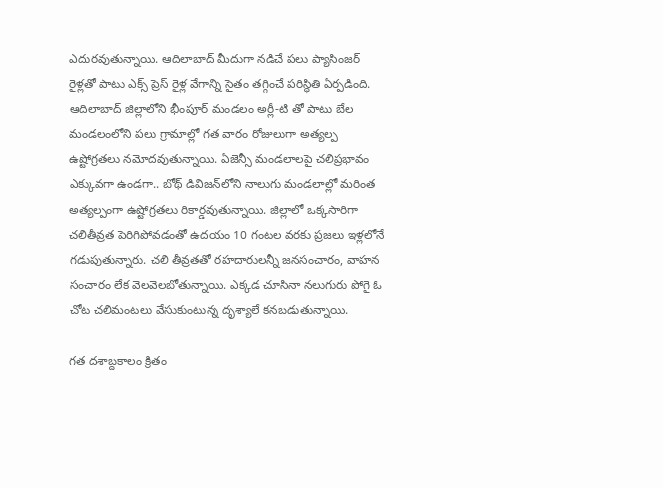ఎదురవుతున్నాయి. ఆదిలాబాద్ మీదుగా నడిచే పలు ప్యాసింజర్ రైళ్లతో పాటు ఎక్స్ ప్రెస్ రైళ్ల వేగాన్ని సైతం తగ్గించే పరిస్థితి ఏర్పడింది. ఆదిలాబాద్‌ జిల్లాలోని భీంపూర్ మండలం అర్లీ-టి తో పాటు బేల మండలంలోని పలు గ్రామాల్లో గత వారం రోజులుగా అత్యల్ప ఉష్టోగ్రతలు నమోదవుతున్నాయి. ఏజెన్సీ మండలాలపై చలిప్రభావం ఎక్కువగా ఉండగా.. బోథ్ డివిజన్‌లోని నాలుగు మండలాల్లో మరింత అత్యల్పంగా ఉష్టోగ్రతలు రికార్డవుతున్నాయి. జిల్లాలో ఒక్కసారిగా చలితీవ్రత పెరిగిపోవడంతో ఉదయం 10 గంటల వరకు ప్రజలు ఇళ్లలోనే గడుపుతున్నారు. చలి తీవ్రతతో రహదారులన్నీ జనసంచారం, వాహన సంచారం లేక వెలవెలబోతున్నాయి. ఎక్కడ చూసినా నలుగురు పోగై ఓ చోట చలిమంటలు వేసుకుంటున్న దృశ్యాలే కనబడుతున్నాయి.

గత దశాబ్దకాలం క్రితం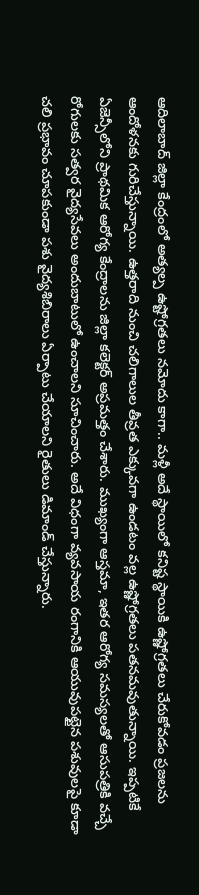ఆదిలాబాద్ జిల్లా కేంద్రంలో అత్యల్ప ఉష్టోగ్రతలు నమోదు కాగా.. మళ్లీ అదే స్థాయిలో కనిష్ట స్థాయికి ఉష్ణోగ్రతలు చేరుకోవడం ప్రజలను ఆందోళనకు గురిచేస్తున్నాయి. ఉత్తరాది నుంచి చలిగాలుల తీవ్రత ఎక్కువగా ఉండటం వల్ల ఉష్ణోగ్రతలు పతనమవుతున్నాయి. ఇప్పటికే ఏజెన్సీలోని ప్రాథమిక ఆరోగ్య కేంద్రాలను జిల్లా కలెక్టర్ అప్రమత్తం చేశారు. ముఖ్యంగా ఆస్తమా, ఇతర ఆరోగ్య సమస్యలతో ఆసుపత్రికి వచ్చే రోగులకు సత్వర వైద్యసేవలు అందుబాటులో ఉంచాలని సూచించారు. అదే విధంగా వ్యవసాయ రంగానికి ఆయువుపట్టైన పశువులపై కూడా చలి ప్రభావం చూపకుండా పశు వైద్యశిబిరాలు ఏర్పాటు చేయాలని రైతులు డిమాండ్ చేస్తున్నారు.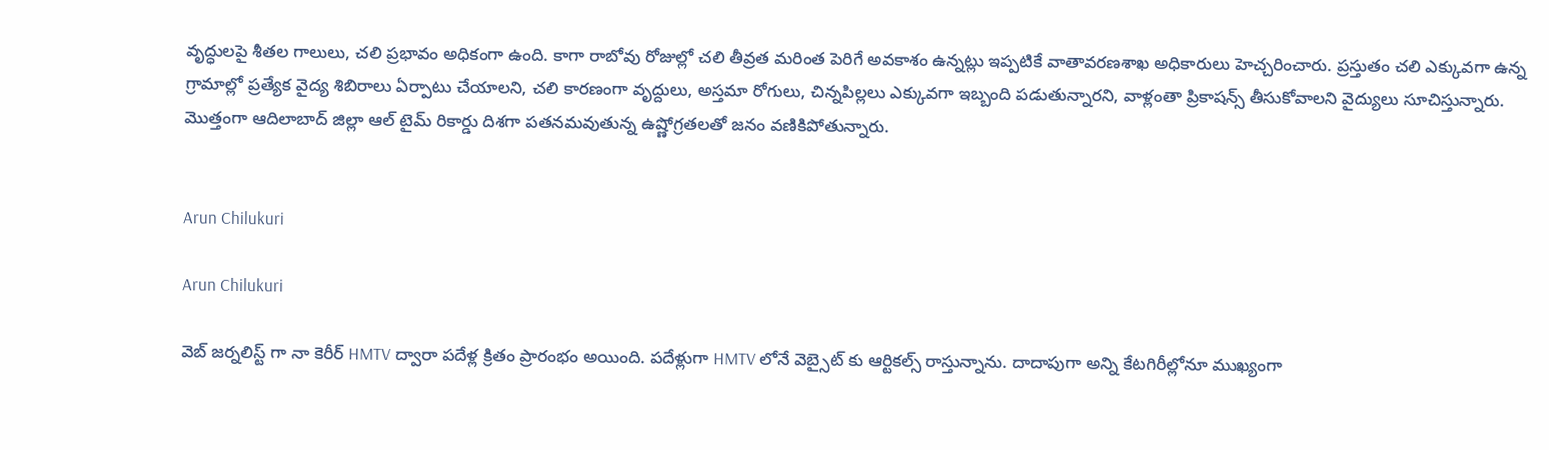వృద్ధులపై శీతల గాలులు, చలి ప్రభావం అధికంగా ఉంది. కాగా రాబోవు రోజుల్లో చలి తీవ్రత మరింత పెరిగే అవకాశం ఉన్నట్లు ఇప్పటికే వాతావరణశాఖ అధికారులు హెచ్చరించారు. ప్రస్తుతం చలి ఎక్కువగా ఉన్న గ్రామాల్లో ప్రత్యేక వైద్య శిబిరాలు ఏర్పాటు చేయాలని, చలి కారణంగా వృద్దులు, అస్తమా రోగులు, చిన్నపిల్లలు ఎక్కువగా ఇబ్బంది పడుతున్నారని, వాళ్లంతా ప్రికాషన్స్ తీసుకోవాలని వైద్యులు సూచిస్తున్నారు. మొత్తంగా ఆదిలాబాద్ జిల్లా ఆల్ టైమ్ రికార్డు దిశగా పతనమవుతున్న ఉష్ణోగ్రతలతో జనం వణికిపోతున్నారు.


Arun Chilukuri

Arun Chilukuri

వెబ్ జర్నలిస్ట్ గా నా కెరీర్ HMTV ద్వారా పదేళ్ల క్రితం ప్రారంభం అయింది. పదేళ్లుగా HMTV లోనే వెబ్సైట్ కు ఆర్టికల్స్ రాస్తున్నాను. దాదాపుగా అన్ని కేటగిరీల్లోనూ ముఖ్యంగా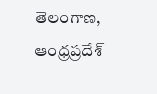తెలంగాణ, ఆంధ్రప్రదేశ్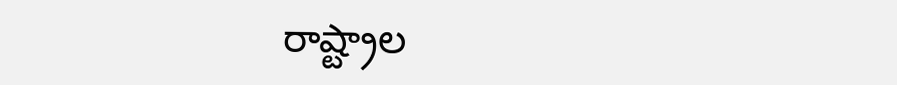రాష్ట్రాల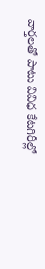వార్తలతో పాటు వివిధ కేటగిరీల్లో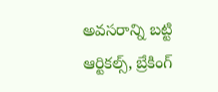అవసరాన్ని బట్టి ఆర్టికల్స్, బ్రేకింగ్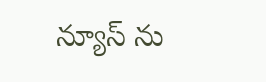న్యూస్ ను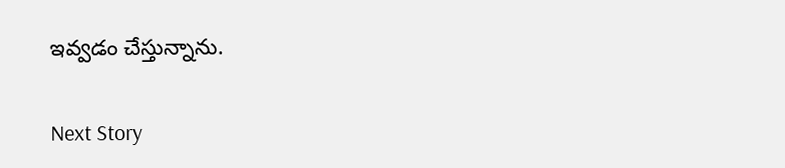ఇవ్వడం చేస్తున్నాను.

Next Story